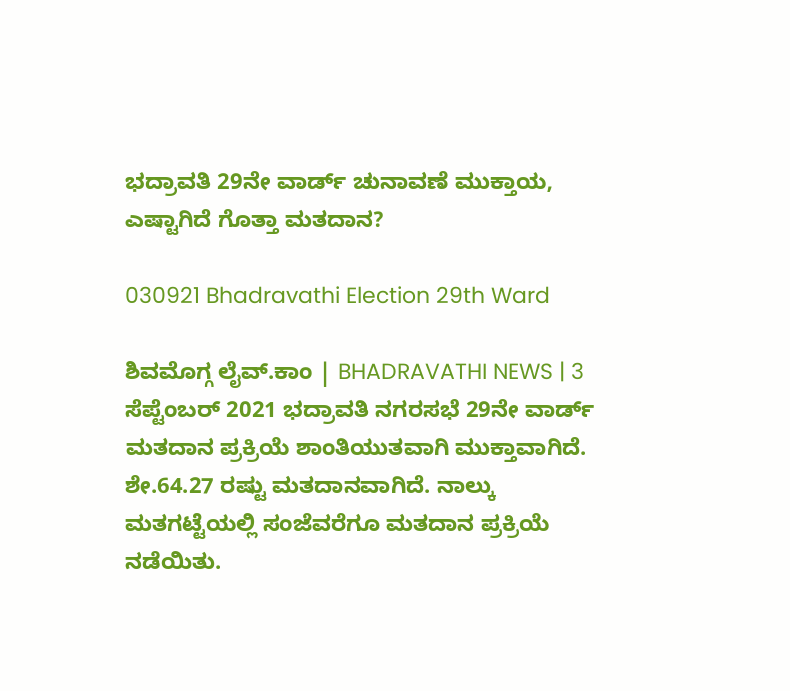ಭದ್ರಾವತಿ 29ನೇ ವಾರ್ಡ್ ಚುನಾವಣೆ ಮುಕ್ತಾಯ, ಎಷ್ಟಾಗಿದೆ ಗೊತ್ತಾ ಮತದಾನ?

030921 Bhadravathi Election 29th Ward

ಶಿವಮೊಗ್ಗ ಲೈವ್.ಕಾಂ | BHADRAVATHI NEWS | 3 ಸೆಪ್ಟೆಂಬರ್ 2021 ಭದ್ರಾವತಿ ನಗರಸಭೆ 29ನೇ ವಾರ್ಡ್ ಮತದಾನ ಪ್ರಕ್ರಿಯೆ ಶಾಂತಿಯುತವಾಗಿ ಮುಕ್ತಾವಾಗಿದೆ. ಶೇ.64.27 ರಷ್ಟು ಮತದಾನವಾಗಿದೆ. ನಾಲ್ಕು ಮತಗಟ್ಟೆಯಲ್ಲಿ ಸಂಜೆವರೆಗೂ ಮತದಾನ ಪ್ರಕ್ರಿಯೆ ನಡೆಯಿತು.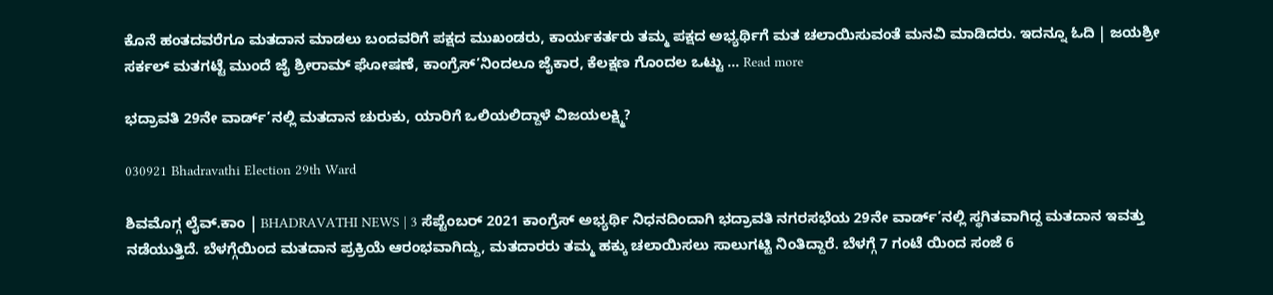ಕೊನೆ ಹಂತದವರೆಗೂ ಮತದಾನ ಮಾಡಲು ಬಂದವರಿಗೆ ಪಕ್ಷದ ಮುಖಂಡರು, ಕಾರ್ಯಕರ್ತರು ತಮ್ಮ ಪಕ್ಷದ ಅಭ್ಯರ್ಥಿಗೆ ಮತ ಚಲಾಯಿಸುವಂತೆ ಮನವಿ ಮಾಡಿದರು. ಇದನ್ನೂ ಓದಿ | ಜಯಶ್ರೀ ಸರ್ಕಲ್ ಮತಗಟ್ಟೆ ಮುಂದೆ ಜೈ ಶ್ರೀರಾಮ್ ಘೋಷಣೆ, ಕಾಂಗ್ರೆಸ್’ನಿಂದಲೂ ಜೈಕಾರ, ಕೆಲಕ್ಷಣ ಗೊಂದಲ ಒಟ್ಟು … Read more

ಭದ್ರಾವತಿ 29ನೇ ವಾರ್ಡ್’ನಲ್ಲಿ ಮತದಾನ ಚುರುಕು, ಯಾರಿಗೆ ಒಲಿಯಲಿದ್ದಾಳೆ ವಿಜಯಲಕ್ಷ್ಮಿ?

030921 Bhadravathi Election 29th Ward

ಶಿವಮೊಗ್ಗ ಲೈವ್.ಕಾಂ | BHADRAVATHI NEWS | 3 ಸೆಪ್ಟೆಂಬರ್ 2021 ಕಾಂಗ್ರೆಸ್ ಅಭ್ಯರ್ಥಿ ನಿಧನದಿಂದಾಗಿ ಭದ್ರಾವತಿ ನಗರಸಭೆಯ 29ನೇ ವಾರ್ಡ್’ನಲ್ಲಿ ಸ್ಥಗಿತವಾಗಿದ್ದ ಮತದಾನ ಇವತ್ತು ನಡೆಯುತ್ತಿದೆ. ಬೆಳಗ್ಗೆಯಿಂದ ಮತದಾನ ಪ್ರಕ್ರಿಯೆ ಆರಂಭವಾಗಿದ್ದು, ಮತದಾರರು ತಮ್ಮ ಹಕ್ಕು ಚಲಾಯಿಸಲು ಸಾಲುಗಟ್ಟಿ ನಿಂತಿದ್ದಾರೆ. ಬೆಳಗ್ಗೆ 7 ಗಂಟೆ ಯಿಂದ ಸಂಜೆ 6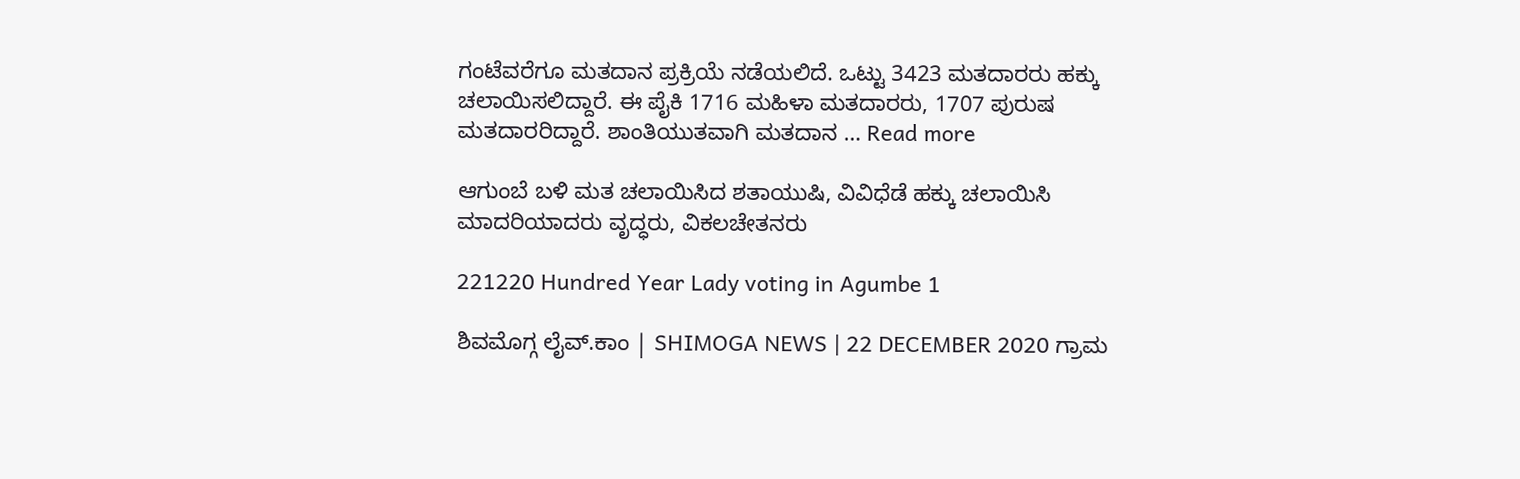ಗಂಟೆವರೆಗೂ ಮತದಾನ ಪ್ರಕ್ರಿಯೆ ನಡೆಯಲಿದೆ. ಒಟ್ಟು 3423 ಮತದಾರರು ಹಕ್ಕು ಚಲಾಯಿಸಲಿದ್ದಾರೆ. ಈ ಪೈಕಿ 1716 ಮಹಿಳಾ ಮತದಾರರು, 1707 ಪುರುಷ ಮತದಾರರಿದ್ದಾರೆ. ಶಾಂತಿಯುತವಾಗಿ ಮತದಾನ … Read more

ಆಗುಂಬೆ ಬಳಿ ಮತ ಚಲಾಯಿಸಿದ ಶತಾಯುಷಿ, ವಿವಿಧೆಡೆ ಹಕ್ಕು ಚಲಾಯಿಸಿ ಮಾದರಿಯಾದರು ವೃದ್ಧರು, ವಿಕಲಚೇತನರು

221220 Hundred Year Lady voting in Agumbe 1

ಶಿವಮೊಗ್ಗ ಲೈವ್.ಕಾಂ | SHIMOGA NEWS | 22 DECEMBER 2020 ಗ್ರಾಮ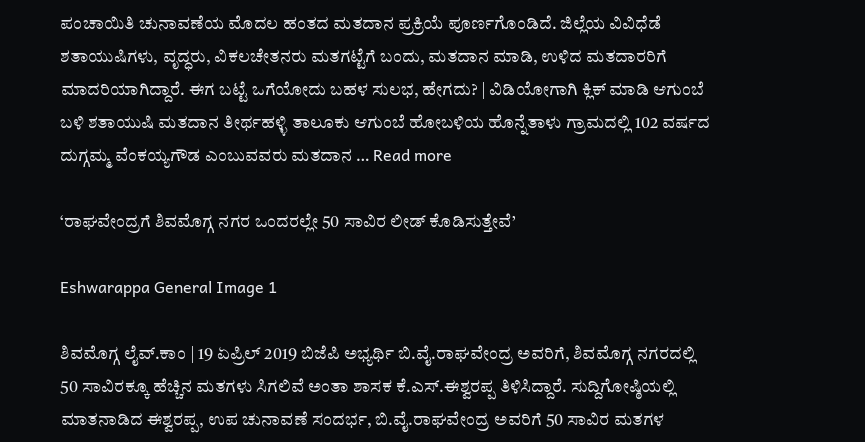ಪಂಚಾಯಿತಿ ಚುನಾವಣೆಯ ಮೊದಲ ಹಂತದ ಮತದಾನ ಪ್ರಕ್ರಿಯೆ ಪೂರ್ಣಗೊಂಡಿದೆ. ಜಿಲ್ಲೆಯ ವಿವಿಧೆಡೆ ಶತಾಯುಷಿಗಳು, ವೃದ್ಧರು, ವಿಕಲಚೇತನರು ಮತಗಟ್ಟೆಗೆ ಬಂದು, ಮತದಾನ ಮಾಡಿ, ಉಳಿದ ಮತದಾರರಿಗೆ ಮಾದರಿಯಾಗಿದ್ದಾರೆ. ಈಗ ಬಟ್ಟೆ ಒಗೆಯೋದು ಬಹಳ ಸುಲಭ, ಹೇಗದು? | ವಿಡಿಯೋಗಾಗಿ ಕ್ಲಿಕ್ ಮಾಡಿ ಆಗುಂಬೆ ಬಳಿ ಶತಾಯುಷಿ ಮತದಾನ ತೀರ್ಥಹಳ್ಳಿ ತಾಲೂಕು ಆಗುಂಬೆ ಹೋಬಳಿಯ ಹೊನ್ನೆತಾಳು ಗ್ರಾಮದಲ್ಲಿ 102 ವರ್ಷದ ದುಗ್ಗಮ್ಮ ವೆಂಕಯ್ಯಗೌಡ ಎಂಬುವವರು ಮತದಾನ … Read more

‘ರಾಘವೇಂದ್ರಗೆ ಶಿವಮೊಗ್ಗ ನಗರ ಒಂದರಲ್ಲೇ 50 ಸಾವಿರ ಲೀಡ್ ಕೊಡಿಸುತ್ತೇವೆ’

Eshwarappa General Image 1

ಶಿವಮೊಗ್ಗ ಲೈವ್.ಕಾಂ | 19 ಏಪ್ರಿಲ್ 2019 ಬಿಜೆಪಿ ಅಭ್ಯರ್ಥಿ ಬಿ.ವೈ.ರಾಘವೇಂದ್ರ ಅವರಿಗೆ, ಶಿವಮೊಗ್ಗ ನಗರದಲ್ಲಿ 50 ಸಾವಿರಕ್ಕೂ ಹೆಚ್ಚಿನ ಮತಗಳು ಸಿಗಲಿವೆ ಅಂತಾ ಶಾಸಕ ಕೆ.ಎಸ್.ಈಶ್ವರಪ್ಪ ತಿಳಿಸಿದ್ದಾರೆ. ಸುದ್ದಿಗೋಷ್ಠಿಯಲ್ಲಿ ಮಾತನಾಡಿದ ಈಶ್ವರಪ್ಪ, ಉಪ ಚುನಾವಣೆ ಸಂದರ್ಭ, ಬಿ.ವೈ.ರಾಘವೇಂದ್ರ ಅವರಿಗೆ 50 ಸಾವಿರ ಮತಗಳ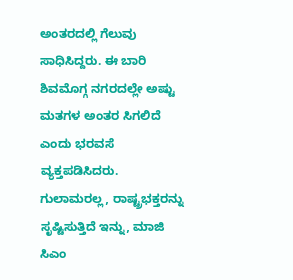ಅಂತರದಲ್ಲಿ ಗೆಲುವು ಸಾಧಿಸಿದ್ದರು. ಈ ಬಾರಿ ಶಿವಮೊಗ್ಗ ನಗರದಲ್ಲೇ ಅಷ್ಟು ಮತಗಳ ಅಂತರ ಸಿಗಲಿದೆ ಎಂದು ಭರವಸೆ ವ್ಯಕ್ತಪಡಿಸಿದರು. ಗುಲಾಮರಲ್ಲ, ರಾಷ್ಟ್ರಭಕ್ತರನ್ನು ಸೃಷ್ಟಿಸುತ್ತಿದೆ ಇನ್ನು, ಮಾಜಿ ಸಿಎಂ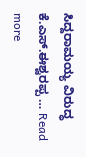ಸಿದ್ದರಾಮಯ್ಯ ವಿರುದ್ಧ ಕೆ.ಎಸ್.ಈಶ್ವರಪ್ಪ … Read more